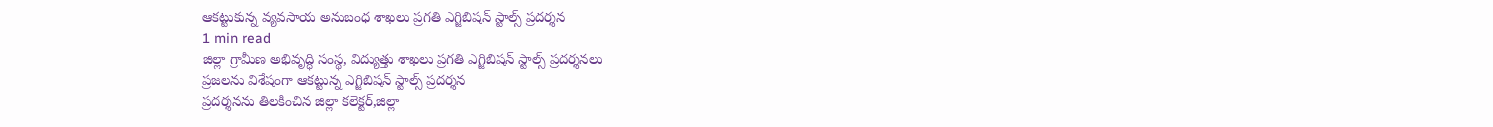ఆకట్టుకున్న వ్యవసాయ అనుబంధ శాఖలు ప్రగతి ఎగ్జిబిషన్ స్టాల్స్ ప్రదర్శన
1 min read
జిల్లా గ్రామీణ అభివృద్ధి సంస్థ, విద్యుత్తు శాఖలు ప్రగతి ఎగ్జిబిషన్ స్టాల్స్ ప్రదర్శనలు
ప్రజలను విశేషంగా ఆకట్టున్న ఎగ్జిబిషన్ స్టాల్స్ ప్రదర్శన
ప్రదర్శనను తిలకించిన జిల్లా కలెక్టర్,జిల్లా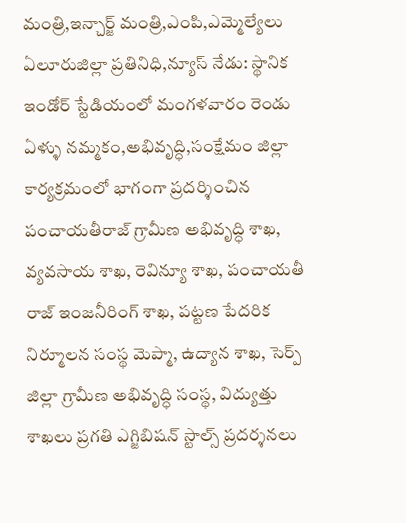మంత్రి,ఇన్చార్జ్ మంత్రి,ఎంపి,ఎమ్మెల్యేలు
ఏలూరుజిల్లా ప్రతినిధి,న్యూస్ నేడు: స్థానిక ఇండోర్ స్టేడియంలో మంగళవారం రెండు ఏళ్ళు నమ్మకం,అభివృద్ధి,సంక్షేమం జిల్లా కార్యక్రమంలో భాగంగా ప్రదర్శించిన పంచాయతీరాజ్ గ్రామీణ అభివృద్ధి శాఖ, వ్యవసాయ శాఖ, రెవిన్యూ శాఖ, పంచాయతీ రాజ్ ఇంజనీరింగ్ శాఖ, పట్టణ పేదరిక నిర్మూలన సంస్థ మెప్మా, ఉద్యాన శాఖ, సెర్ప్ జిల్లా గ్రామీణ అభివృద్ధి సంస్థ, విద్యుత్తు శాఖలు ప్రగతి ఎగ్జిబిషన్ స్టాల్స్ ప్రదర్శనలు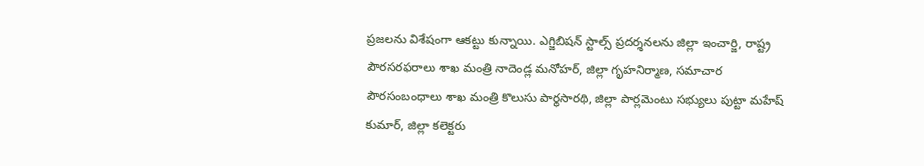ప్రజలను విశేషంగా ఆకట్టు కున్నాయి. ఎగ్జిబిషన్ స్టాల్స్ ప్రదర్శనలను జిల్లా ఇంచార్జి, రాష్ట్ర పౌరసరఫరాలు శాఖ మంత్రి నాదెండ్ల మనోహర్, జిల్లా గృహనిర్మాణ, సమాచార పౌరసంబంధాలు శాఖ మంత్రి కొలుసు పార్థసారథి, జిల్లా పార్లమెంటు సభ్యులు పుట్టా మహేష్ కుమార్, జిల్లా కలెక్టరు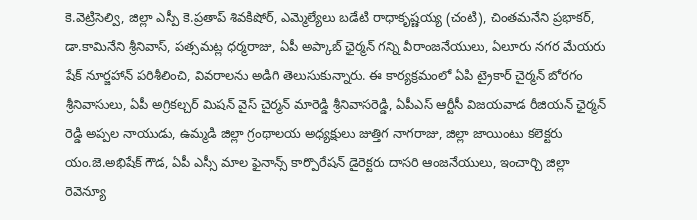కె.వెట్రిసెల్వి, జిల్లా ఎస్పీ కె.ప్రతాప్ శివకిషోర్, ఎమ్మెల్యేలు బడేటి రాధాకృష్ణయ్య (చంటి), చింతమనేని ప్రభాకర్, డా.కామినేని శ్రీనివాస్, పత్సమట్ల ధర్మరాజు, ఏపీ అప్కాబ్ ఛైర్మన్ గన్ని వీరాంజనేయులు, ఏలూరు నగర మేయరు షేక్ నూర్జహాన్ పరిశీలించి, వివరాలను అడిగి తెలుసుకున్నారు. ఈ కార్యక్రమంలో ఏపి ట్రైకార్ చైర్మన్ బోరగం శ్రీనివాసులు, ఏపీ అగ్రికల్చర్ మిషన్ వైస్ చైర్మన్ మారెడ్డి శ్రీనివాసరెడ్డి, ఏపీఎస్ ఆర్టీసీ విజయవాడ రీజియన్ ఛైర్మన్ రెడ్డి అప్పల నాయుడు, ఉమ్మడి జిల్లా గ్రంథాలయ అధ్యక్షులు జుత్తిగ నాగరాజు, జిల్లా జాయింటు కలెక్టరు యం.జె.అభిషేక్ గౌడ, ఏపీ ఎస్సీ మాల ఫైనాన్స్ కార్పొరేషన్ డైరెక్టరు దాసరి ఆంజనేయులు, ఇంచార్చి జిల్లా రెవెన్యూ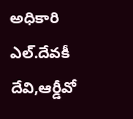అధికారి ఎల్.దేవకీ దేవి,ఆర్డీవో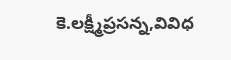కె.లక్ష్మీప్రసన్న,వివిధ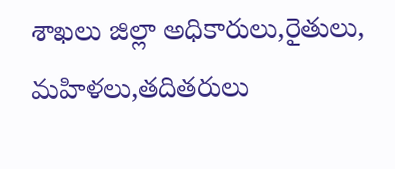శాఖలు జిల్లా అధికారులు,రైతులు, మహిళలు,తదితరులు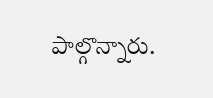పాల్గొన్నారు.